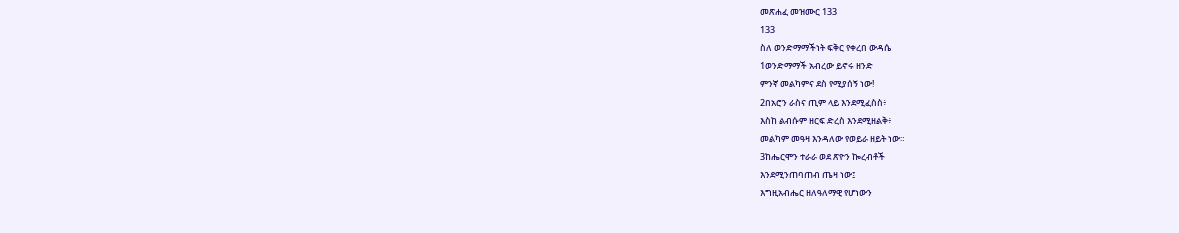መጽሐፈ መዝሙር 133
133
ስለ ወንድማማችነት ፍቅር የቀረበ ውዳሴ
1ወንድማማች አብረው ይኖሩ ዘንድ
ምንኛ መልካምና ደስ የሚያሰኝ ነው!
2በአሮን ራስና ጢም ላይ እንደሚፈስስ፥
እስከ ልብሱም ዘርፍ ድረስ እንደሚዘልቅ፥
መልካም መዓዛ እንዳለው የወይራ ዘይት ነው።
3ከሔርሞን ተራራ ወደ ጽዮን ኰረብቶች
እንደሚንጠባጠብ ጤዛ ነው፤
እግዚአብሔር ዘለዓለማዊ የሆነውን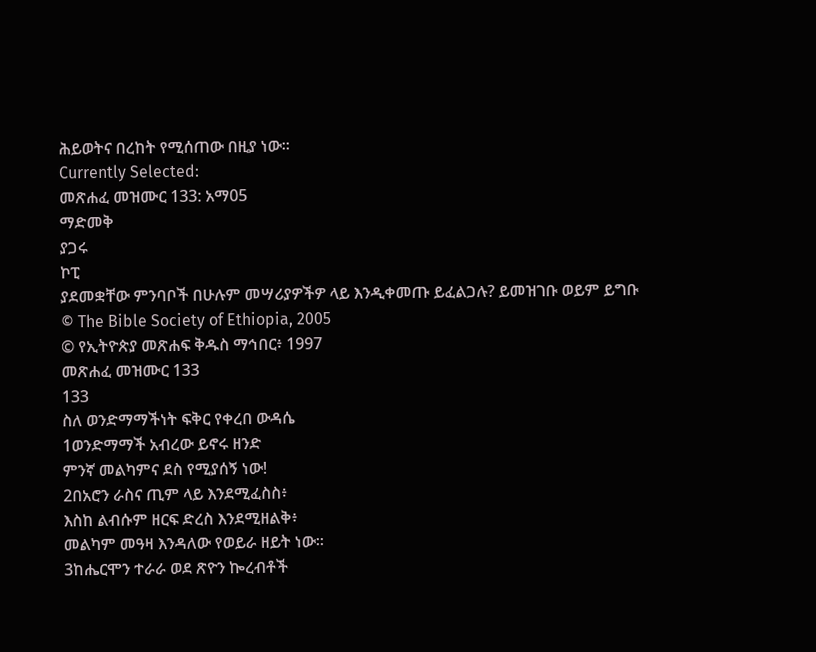ሕይወትና በረከት የሚሰጠው በዚያ ነው።
Currently Selected:
መጽሐፈ መዝሙር 133: አማ05
ማድመቅ
ያጋሩ
ኮፒ
ያደመቋቸው ምንባቦች በሁሉም መሣሪያዎችዎ ላይ እንዲቀመጡ ይፈልጋሉ? ይመዝገቡ ወይም ይግቡ
© The Bible Society of Ethiopia, 2005
© የኢትዮጵያ መጽሐፍ ቅዱስ ማኅበር፥ 1997
መጽሐፈ መዝሙር 133
133
ስለ ወንድማማችነት ፍቅር የቀረበ ውዳሴ
1ወንድማማች አብረው ይኖሩ ዘንድ
ምንኛ መልካምና ደስ የሚያሰኝ ነው!
2በአሮን ራስና ጢም ላይ እንደሚፈስስ፥
እስከ ልብሱም ዘርፍ ድረስ እንደሚዘልቅ፥
መልካም መዓዛ እንዳለው የወይራ ዘይት ነው።
3ከሔርሞን ተራራ ወደ ጽዮን ኰረብቶች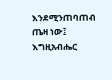እንደሚንጠባጠብ ጤዛ ነው፤
እግዚአብሔር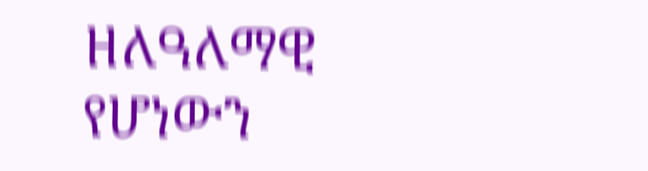ዘለዓለማዊ የሆነውን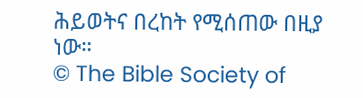ሕይወትና በረከት የሚሰጠው በዚያ ነው።
© The Bible Society of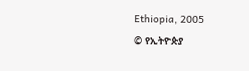Ethiopia, 2005
© የኢትዮጵያ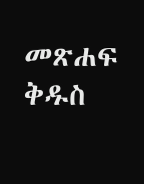መጽሐፍ ቅዱስ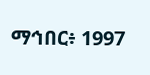ማኅበር፥ 1997